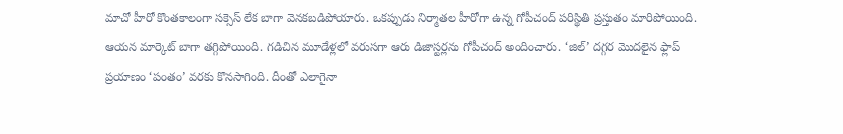మాచో హీరో కొంతకాలంగా సక్సెస్ లేక బాగా వెనకబడిపోయారు. ఒకప్పుడు నిర్మాతల హీరోగా ఉన్న గోపీచంద్ పరిస్థితి ప్రస్తుతం మారిపోయింది. ఆయన మార్కెట్ బాగా తగ్గిపోయింది. గడిచిన మూడేళ్లలో వరుసగా ఆరు డిజాస్టర్లను గోపీచంద్ అందించారు. ‘జిల్’ దగ్గర మొదలైన ఫ్లాప్ ప్రయాణం ‘పంతం’ వరకు కొనసాగింది. దీంతో ఎలాగైనా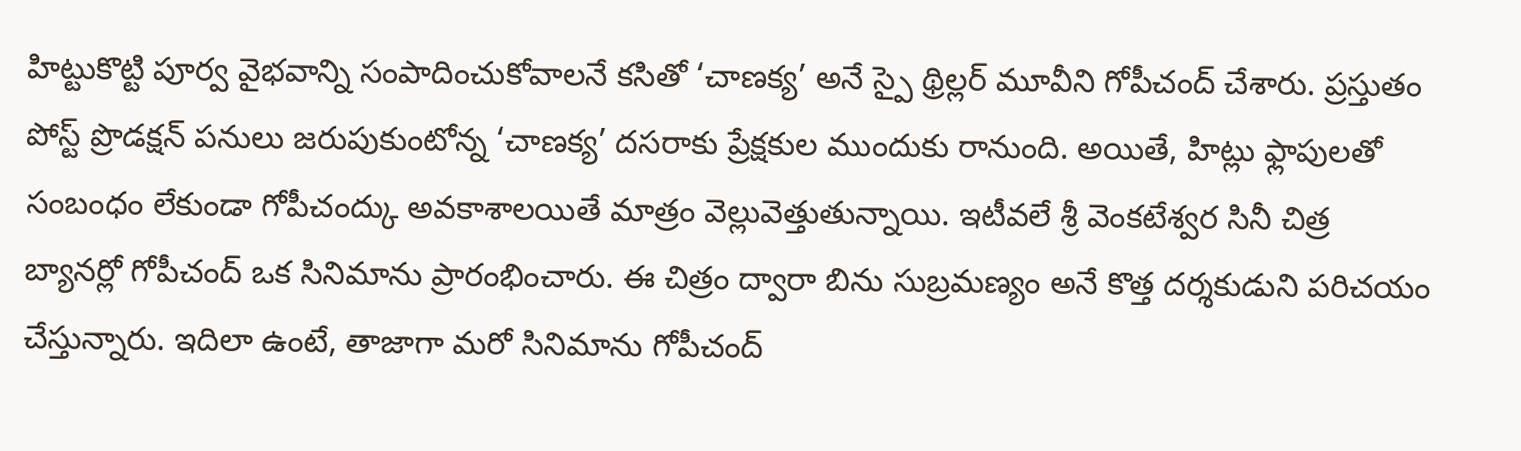హిట్టుకొట్టి పూర్వ వైభవాన్ని సంపాదించుకోవాలనే కసితో ‘చాణక్య’ అనే స్పై థ్రిల్లర్ మూవీని గోపీచంద్ చేశారు. ప్రస్తుతం పోస్ట్ ప్రొడక్షన్ పనులు జరుపుకుంటోన్న ‘చాణక్య’ దసరాకు ప్రేక్షకుల ముందుకు రానుంది. అయితే, హిట్లు ఫ్లాపులతో సంబంధం లేకుండా గోపీచంద్కు అవకాశాలయితే మాత్రం వెల్లువెత్తుతున్నాయి. ఇటీవలే శ్రీ వెంకటేశ్వర సినీ చిత్ర బ్యానర్లో గోపీచంద్ ఒక సినిమాను ప్రారంభించారు. ఈ చిత్రం ద్వారా బిను సుబ్రమణ్యం అనే కొత్త దర్శకుడుని పరిచయం చేస్తున్నారు. ఇదిలా ఉంటే, తాజాగా మరో సినిమాను గోపీచంద్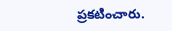ప్రకటించారు.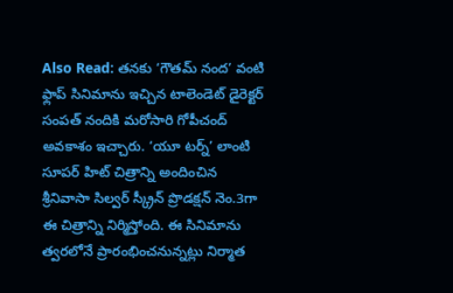Also Read: తనకు ‘గౌతమ్ నంద’ వంటి ఫ్లాప్ సినిమాను ఇచ్చిన టాలెండెట్ డైరెక్టర్ సంపత్ నందికి మరోసారి గోపీచంద్ అవకాశం ఇచ్చారు. ‘యూ టర్న్’ లాంటి సూపర్ హిట్ చిత్రాన్ని అందించిన శ్రీనివాసా సిల్వర్ స్క్రీన్ ప్రొడక్షన్ నెం.3గా ఈ చిత్రాన్ని నిర్మిస్తోంది. ఈ సినిమాను త్వరలోనే ప్రారంభించనున్నట్లు నిర్మాత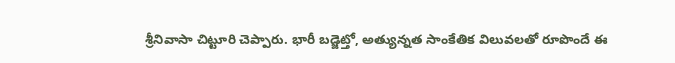శ్రీనివాసా చిట్టూరి చెప్పారు. భారీ బడ్జెట్తో, అత్యున్నత సాంకేతిక విలువలతో రూపొందే ఈ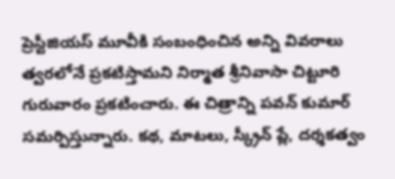ప్రెస్టీజియస్ మూవీకి సంబంధించిన అన్ని వివరాలు త్వరలోనే ప్రకటిస్తామని నిర్మాత శ్రీనివాసా చిట్టూరి గురువారం ప్రకటించారు. ఈ చిత్రాన్ని పవన్ కుమార్ సమర్పిస్తున్నారు. కథ, మాటలు, స్క్రీన్ ప్లే, దర్శకత్వం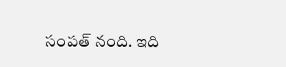సంపత్ నంది. ఇది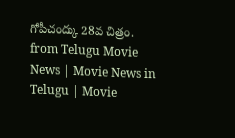గోపీచంద్కు 28వ చిత్రం.
from Telugu Movie News | Movie News in Telugu | Movie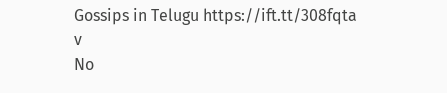Gossips in Telugu https://ift.tt/308fqta
v
No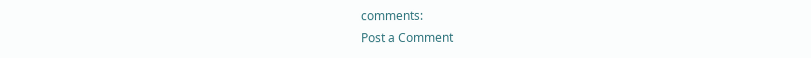comments:
Post a Comment